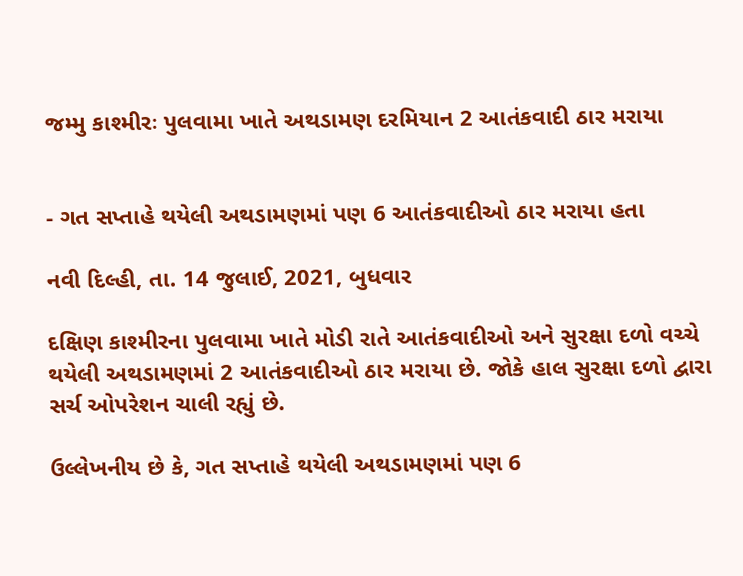જમ્મુ કાશ્મીરઃ પુલવામા ખાતે અથડામણ દરમિયાન 2 આતંકવાદી ઠાર મરાયા


- ગત સપ્તાહે થયેલી અથડામણમાં પણ 6 આતંકવાદીઓ ઠાર મરાયા હતા

નવી દિલ્હી, તા. 14 જુલાઈ, 2021, બુધવાર

દક્ષિણ કાશ્મીરના પુલવામા ખાતે મોડી રાતે આતંકવાદીઓ અને સુરક્ષા દળો વચ્ચે થયેલી અથડામણમાં 2 આતંકવાદીઓ ઠાર મરાયા છે. જોકે હાલ સુરક્ષા દળો દ્વારા સર્ચ ઓપરેશન ચાલી રહ્યું છે.

ઉલ્લેખનીય છે કે, ગત સપ્તાહે થયેલી અથડામણમાં પણ 6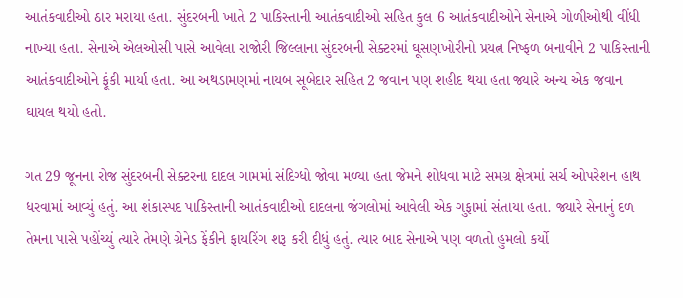આતંકવાદીઓ ઠાર મરાયા હતા. સુંદરબની ખાતે 2 પાકિસ્તાની આતંકવાદીઓ સહિત કુલ 6 આતંકવાદીઓને સેનાએ ગોળીઓથી વીંધી નાખ્યા હતા. સેનાએ એલઓસી પાસે આવેલા રાજોરી જિલ્લાના સુંદરબની સેક્ટરમાં ઘૂસણખોરીનો પ્રયત્ન નિષ્ફળ બનાવીને 2 પાકિસ્તાની આતંકવાદીઓને ફૂંકી માર્યા હતા. આ અથડામણમાં નાયબ સૂબેદાર સહિત 2 જવાન પણ શહીદ થયા હતા જ્યારે અન્ય એક જવાન ઘાયલ થયો હતો.

ગત 29 જૂનના રોજ સુંદરબની સેક્ટરના દાદલ ગામમાં સંદિગ્ધો જોવા મળ્યા હતા જેમને શોધવા માટે સમગ્ર ક્ષેત્રમાં સર્ચ ઓપરેશન હાથ ધરવામાં આવ્યું હતું. આ શંકાસ્પદ પાકિસ્તાની આતંકવાદીઓ દાદલના જંગલોમાં આવેલી એક ગુફામાં સંતાયા હતા. જ્યારે સેનાનું દળ તેમના પાસે પહોંચ્યું ત્યારે તેમણે ગ્રેનેડ ફેંકીને ફાયરિંગ શરૂ કરી દીધું હતું. ત્યાર બાદ સેનાએ પણ વળતો હુમલો કર્યો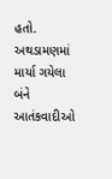હતો. અથડામણમાં માર્યા ગયેલા બંને આતંકવાદીઓ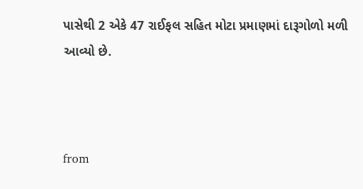પાસેથી 2 એકે 47 રાઈફલ સહિત મોટા પ્રમાણમાં દારૂગોળો મળી આવ્યો છે.



from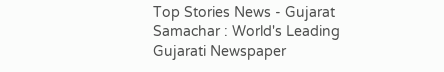Top Stories News - Gujarat Samachar : World's Leading Gujarati Newspaper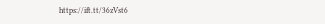https://ift.tt/36zVst6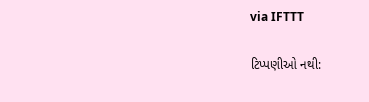via IFTTT

ટિપ્પણીઓ નથી: